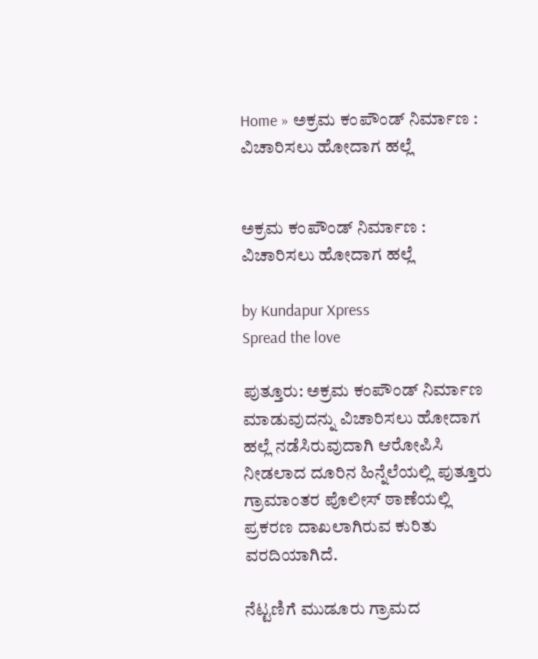Home » ಅಕ್ರಮ ಕಂಪೌಂಡ್‌ ನಿರ್ಮಾಣ : ವಿಚಾರಿಸಲು ಹೋದಾಗ ಹಲ್ಲೆ


ಅಕ್ರಮ ಕಂಪೌಂಡ್‌ ನಿರ್ಮಾಣ : ವಿಚಾರಿಸಲು ಹೋದಾಗ ಹಲ್ಲೆ

by Kundapur Xpress
Spread the love

ಪುತ್ತೂರು: ಅಕ್ರಮ ಕಂಪೌಂಡ್‌ ನಿರ್ಮಾಣ ಮಾಡುವುದನ್ನು ವಿಚಾರಿಸಲು ಹೋದಾಗ ಹಲ್ಲೆ ನಡೆಸಿರುವುದಾಗಿ ಆರೋಪಿಸಿ ನೀಡಲಾದ ದೂರಿನ ಹಿನ್ನೆಲೆಯಲ್ಲಿ ಪುತ್ತೂರು ಗ್ರಾಮಾಂತರ ಪೊಲೀಸ್‌ ಠಾಣೆಯಲ್ಲಿ ಪ್ರಕರಣ ದಾಖಲಾಗಿರುವ ಕುರಿತು ವರದಿಯಾಗಿದೆ.

ನೆಟ್ಟಣಿಗೆ ಮುಡೂರು ಗ್ರಾಮದ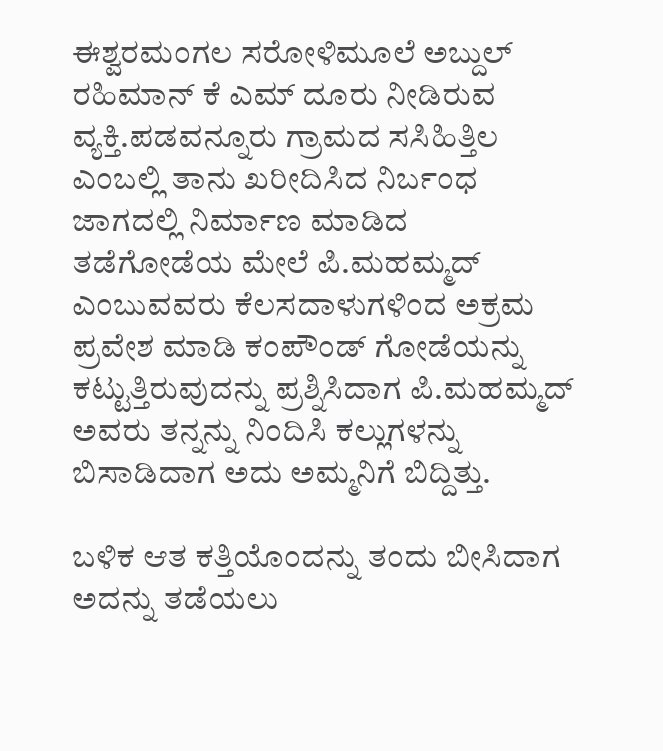ಈಶ್ವರಮಂಗಲ ಸರೋಳಿಮೂಲೆ ಅಬ್ದುಲ್‌ ರಹಿಮಾನ್‌ ಕೆ ಎಮ್‌ ದೂರು ನೀಡಿರುವ ವ್ಯಕ್ತಿ.ಪಡವನ್ನೂರು ಗ್ರಾಮದ ಸಸಿಹಿತ್ತಿಲ ಎಂಬಲ್ಲಿ ತಾನು ಖರೀದಿಸಿದ ನಿರ್ಬಂಧ ಜಾಗದಲ್ಲಿ ನಿರ್ಮಾಣ ಮಾಡಿದ ತಡೆಗೋಡೆಯ ಮೇಲೆ ಪಿ.ಮಹಮ್ಮದ್‌ ಎಂಬುವವರು ಕೆಲಸದಾಳುಗಳಿಂದ ಅಕ್ರಮ ಪ್ರವೇಶ ಮಾಡಿ ಕಂಪೌಂಡ್‌ ಗೋಡೆಯನ್ನು ಕಟ್ಟುತ್ತಿರುವುದನ್ನು ಪ್ರಶ್ನಿಸಿದಾಗ ಪಿ.ಮಹಮ್ಮದ್‌ ಅವರು ತನ್ನನ್ನು ನಿಂದಿಸಿ ಕಲ್ಲುಗಳನ್ನು ಬಿಸಾಡಿದಾಗ ಅದು ಅಮ್ಮನಿಗೆ ಬಿದ್ದಿತ್ತು.

ಬಳಿಕ ಆತ ಕತ್ತಿಯೊಂದನ್ನು ತಂದು ಬೀಸಿದಾಗ ಅದನ್ನು ತಡೆಯಲು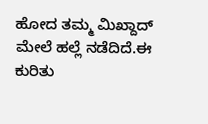ಹೋದ ತಮ್ಮ ಮಿಖ್ದಾದ್‌ ಮೇಲೆ ಹಲ್ಲೆ ನಡೆದಿದೆ.ಈ ಕುರಿತು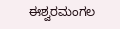ಈಶ್ವರಮಂಗಲ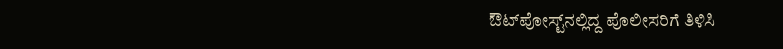ಔಟ್‌ಪೋಸ್ಟ್‌ನಲ್ಲಿದ್ದ ಪೊಲೀಸರಿಗೆ ತಿಳಿಸಿ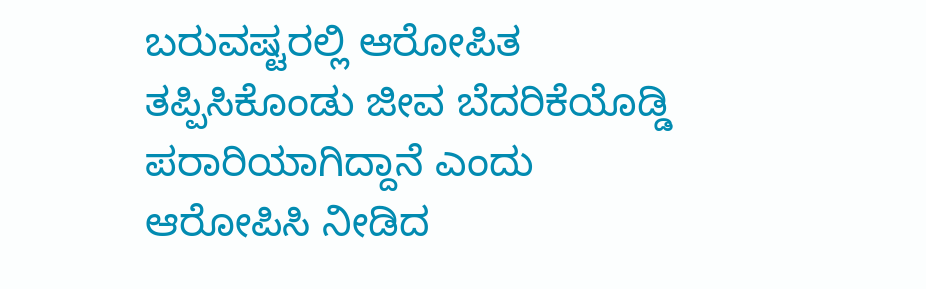ಬರುವಷ್ಟರಲ್ಲಿ ಆರೋಪಿತ ತಪ್ಪಿಸಿಕೊಂಡು ಜೀವ ಬೆದರಿಕೆಯೊಡ್ಡಿ ಪರಾರಿಯಾಗಿದ್ದಾನೆ ಎಂದು ಆರೋಪಿಸಿ ನೀಡಿದ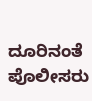ದೂರಿನಂತೆ ಪೊಲೀಸರು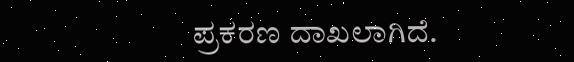ಪ್ರಕರಣ ದಾಖಲಾಗಿದೆ.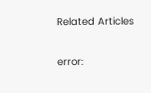Related Articles

error: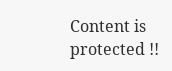Content is protected !!